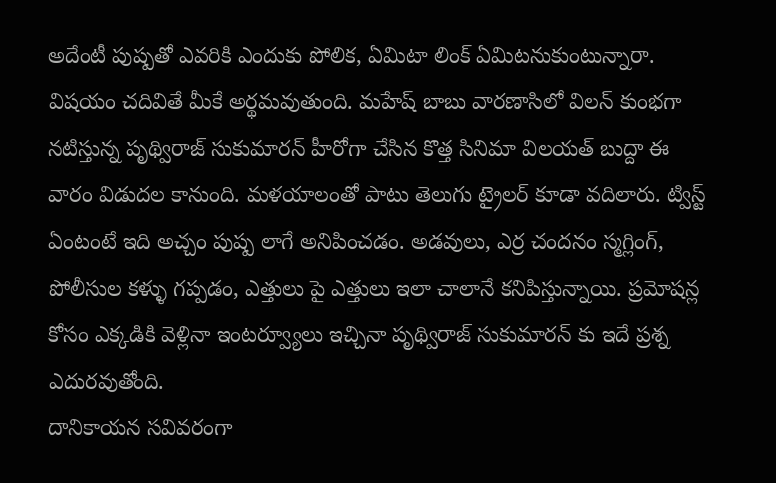అదేంటీ పుష్పతో ఎవరికి ఎందుకు పోలిక, ఏమిటా లింక్ ఏమిటనుకుంటున్నారా. విషయం చదివితే మీకే అర్థమవుతుంది. మహేష్ బాబు వారణాసిలో విలన్ కుంభగా నటిస్తున్న పృథ్విరాజ్ సుకుమారన్ హీరోగా చేసిన కొత్త సినిమా విలయత్ బుద్దా ఈ వారం విడుదల కానుంది. మళయాలంతో పాటు తెలుగు ట్రైలర్ కూడా వదిలారు. ట్విస్ట్ ఏంటంటే ఇది అచ్చం పుష్ప లాగే అనిపించడం. అడవులు, ఎర్ర చందనం స్మగ్లింగ్, పోలీసుల కళ్ళు గప్పడం, ఎత్తులు పై ఎత్తులు ఇలా చాలానే కనిపిస్తున్నాయి. ప్రమోషన్ల కోసం ఎక్కడికి వెళ్లినా ఇంటర్వ్యూలు ఇచ్చినా పృథ్విరాజ్ సుకుమారన్ కు ఇదే ప్రశ్న ఎదురవుతోంది.
దానికాయన సవివరంగా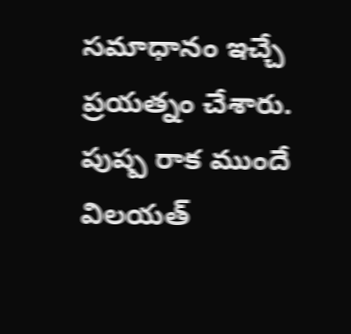సమాధానం ఇచ్చే ప్రయత్నం చేశారు. పుష్ప రాక ముందే విలయత్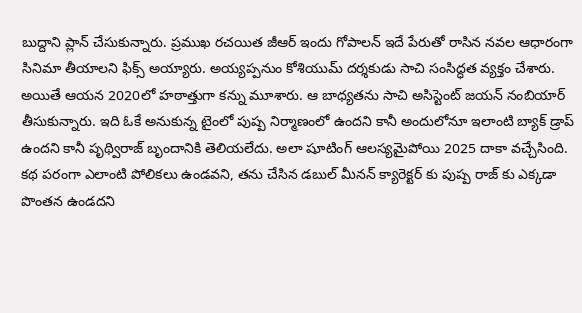బుద్దాని ప్లాన్ చేసుకున్నారు. ప్రముఖ రచయిత జీఆర్ ఇందు గోపాలన్ ఇదే పేరుతో రాసిన నవల ఆధారంగా సినిమా తీయాలని ఫిక్స్ అయ్యారు. అయ్యప్పనుం కోశియుమ్ దర్శకుడు సాచి సంసిద్ధత వ్యక్తం చేశారు. అయితే ఆయన 2020లో హఠాత్తుగా కన్ను మూశారు. ఆ బాధ్యతను సాచి అసిస్టెంట్ జయన్ నంబియార్ తీసుకున్నారు. ఇది ఓకే అనుకున్న టైంలో పుష్ప నిర్మాణంలో ఉందని కానీ అందులోనూ ఇలాంటి బ్యాక్ డ్రాప్ ఉందని కానీ పృథ్విరాజ్ బృందానికి తెలియలేదు. అలా షూటింగ్ ఆలస్యమైపోయి 2025 దాకా వచ్చేసింది.
కథ పరంగా ఎలాంటి పోలికలు ఉండవని, తను చేసిన డబుల్ మీనన్ క్యారెక్టర్ కు పుష్ప రాజ్ కు ఎక్కడా పొంతన ఉండదని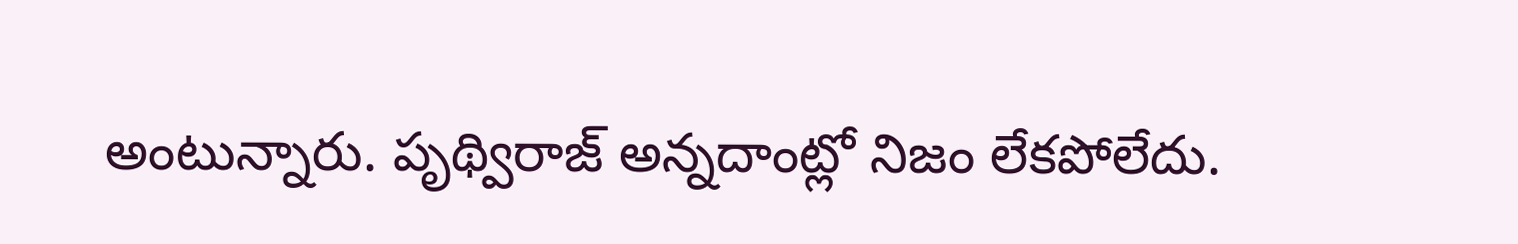అంటున్నారు. పృథ్విరాజ్ అన్నదాంట్లో నిజం లేకపోలేదు.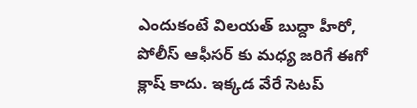ఎందుకంటే విలయత్ బుద్దా హీరో, పోలీస్ ఆఫీసర్ కు మధ్య జరిగే ఈగో క్లాష్ కాదు. ఇక్కడ వేరే సెటప్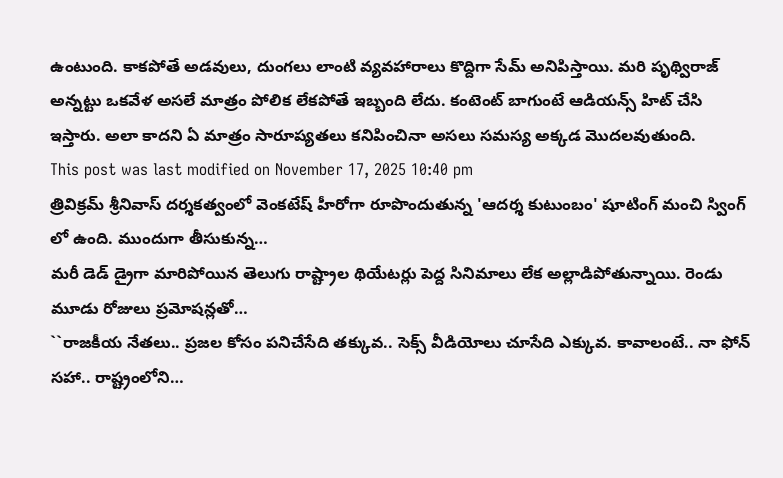ఉంటుంది. కాకపోతే అడవులు, దుంగలు లాంటి వ్యవహారాలు కొద్దిగా సేమ్ అనిపిస్తాయి. మరి పృథ్విరాజ్ అన్నట్టు ఒకవేళ అసలే మాత్రం పోలిక లేకపోతే ఇబ్బంది లేదు. కంటెంట్ బాగుంటే ఆడియన్స్ హిట్ చేసి ఇస్తారు. అలా కాదని ఏ మాత్రం సారూప్యతలు కనిపించినా అసలు సమస్య అక్కడ మొదలవుతుంది.
This post was last modified on November 17, 2025 10:40 pm
త్రివిక్రమ్ శ్రీనివాస్ దర్శకత్వంలో వెంకటేష్ హీరోగా రూపొందుతున్న 'ఆదర్శ కుటుంబం' షూటింగ్ మంచి స్వింగ్ లో ఉంది. ముందుగా తీసుకున్న…
మరీ డెడ్ డ్రైగా మారిపోయిన తెలుగు రాష్ట్రాల థియేటర్లు పెద్ద సినిమాలు లేక అల్లాడిపోతున్నాయి. రెండు మూడు రోజులు ప్రమోషన్లతో…
``రాజకీయ నేతలు.. ప్రజల కోసం పనిచేసేది తక్కువ.. సెక్స్ వీడియోలు చూసేది ఎక్కువ. కావాలంటే.. నా ఫోన్ సహా.. రాష్ట్రంలోని…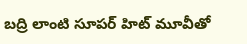బద్రి లాంటి సూపర్ హిట్ మూవీతో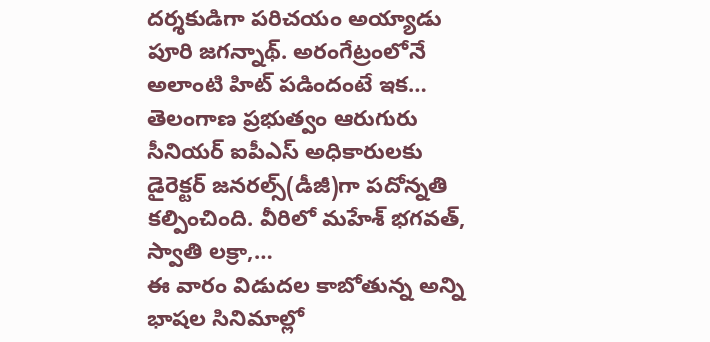దర్శకుడిగా పరిచయం అయ్యాడు పూరి జగన్నాథ్. అరంగేట్రంలోనే అలాంటి హిట్ పడిందంటే ఇక…
తెలంగాణ ప్రభుత్వం ఆరుగురు సీనియర్ ఐపీఎస్ అధికారులకు డైరెక్టర్ జనరల్స్(డీజీ)గా పదోన్నతి కల్పించింది. వీరిలో మహేశ్ భగవత్, స్వాతి లక్రా,…
ఈ వారం విడుదల కాబోతున్న అన్ని భాషల సినిమాల్లో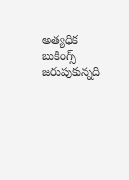అత్యధిక బుకింగ్స్ జరుపుకున్నది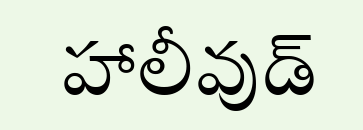హాలీవుడ్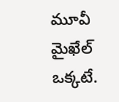మూవీ మైఖేల్ ఒక్కటే.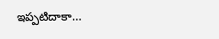ఇప్పటిదాకా…